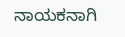ನಾಯಕನಾಗಿ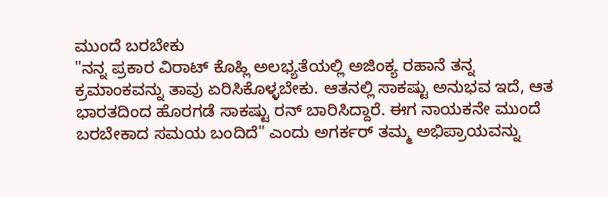ಮುಂದೆ ಬರಬೇಕು
"ನನ್ನ ಪ್ರಕಾರ ವಿರಾಟ್ ಕೊಹ್ಲಿ ಅಲಭ್ಯತೆಯಲ್ಲಿ ಅಜಿಂಕ್ಯ ರಹಾನೆ ತನ್ನ ಕ್ರಮಾಂಕವನ್ನು ತಾವು ಏರಿಸಿಕೊಳ್ಳಬೇಕು. ಆತನಲ್ಲಿ ಸಾಕಷ್ಟು ಅನುಭವ ಇದೆ, ಆತ ಭಾರತದಿಂದ ಹೊರಗಡೆ ಸಾಕಷ್ಟು ರನ್ ಬಾರಿಸಿದ್ದಾರೆ. ಈಗ ನಾಯಕನೇ ಮುಂದೆ ಬರಬೇಕಾದ ಸಮಯ ಬಂದಿದೆ" ಎಂದು ಅಗರ್ಕರ್ ತಮ್ಮ ಅಭಿಪ್ರಾಯವನ್ನು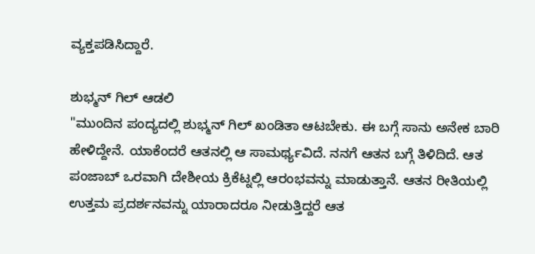ವ್ಯಕ್ತಪಡಿಸಿದ್ದಾರೆ.

ಶುಭ್ಮನ್ ಗಿಲ್ ಆಡಲಿ
"ಮುಂದಿನ ಪಂದ್ಯದಲ್ಲಿ ಶುಭ್ಮನ್ ಗಿಲ್ ಖಂಡಿತಾ ಆಟಬೇಕು. ಈ ಬಗ್ಗೆ ಸಾನು ಅನೇಕ ಬಾರಿ ಹೇಳಿದ್ದೇನೆ. ಯಾಕೆಂದರೆ ಆತನಲ್ಲಿ ಆ ಸಾಮರ್ಥ್ಯವಿದೆ. ನನಗೆ ಆತನ ಬಗ್ಗೆ ತಿಳಿದಿದೆ. ಆತ ಪಂಜಾಬ್ ಒರವಾಗಿ ದೇಶೀಯ ಕ್ರಿಕೆಟ್ನಲ್ಲಿ ಆರಂಭವನ್ನು ಮಾಡುತ್ತಾನೆ. ಆತನ ರೀತಿಯಲ್ಲಿ ಉತ್ತಮ ಪ್ರದರ್ಶನವನ್ನು ಯಾರಾದರೂ ನೀಡುತ್ತಿದ್ದರೆ ಆತ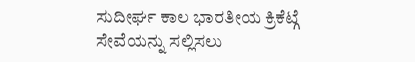ಸುದೀರ್ಘ ಕಾಲ ಭಾರತೀಯ ಕ್ರಿಕೆಟ್ಗೆ ಸೇವೆಯನ್ನು ಸಲ್ಲಿಸಲು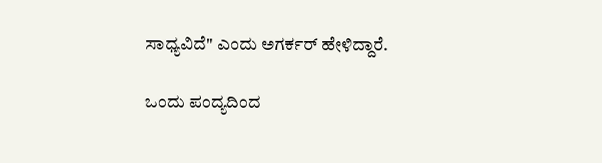ಸಾಧ್ಯವಿದೆ" ಎಂದು ಅಗರ್ಕರ್ ಹೇಳಿದ್ದಾರೆ.

ಒಂದು ಪಂದ್ಯದಿಂದ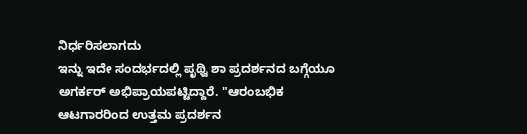ನಿರ್ಧರಿಸಲಾಗದು
ಇನ್ನು ಇದೇ ಸಂದರ್ಭದಲ್ಲಿ ಪೃಥ್ವಿ ಶಾ ಪ್ರದರ್ಶನದ ಬಗ್ಗೆಯೂ ಅಗರ್ಕರ್ ಅಭಿಪ್ರಾಯಪಟ್ಟಿದ್ದಾರೆ. "ಆರಂಬಭಿಕ ಆಟಗಾರರಿಂದ ಉತ್ತಮ ಪ್ರದರ್ಶನ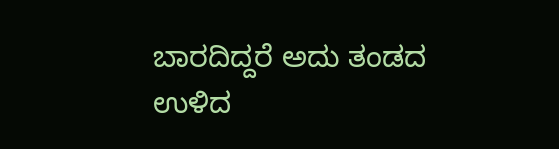ಬಾರದಿದ್ದರೆ ಅದು ತಂಡದ ಉಳಿದ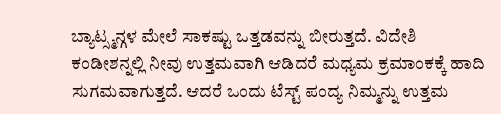ಬ್ಯಾಟ್ಸ್ಮನ್ಗಳ ಮೇಲೆ ಸಾಕಷ್ಟು ಒತ್ತಡವನ್ನು ಬೀರುತ್ತದೆ. ವಿದೇಶಿ ಕಂಡೀಶನ್ನಲ್ಲಿ ನೀವು ಉತ್ತಮವಾಗಿ ಆಡಿದರೆ ಮಧ್ಯಮ ಕ್ರಮಾಂಕಕ್ಕೆ ಹಾದಿ ಸುಗಮವಾಗುತ್ತದೆ. ಆದರೆ ಒಂದು ಟೆಸ್ಟ್ ಪಂದ್ಯ ನಿಮ್ಮನ್ನು ಉತ್ತಮ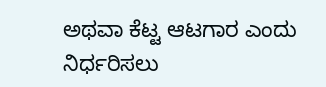ಅಥವಾ ಕೆಟ್ಟ ಆಟಗಾರ ಎಂದು ನಿರ್ಧರಿಸಲು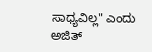ಸಾಧ್ಯವಿಲ್ಲ" ಎಂದು ಅಜಿತ್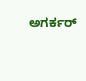ಅಗರ್ಕರ್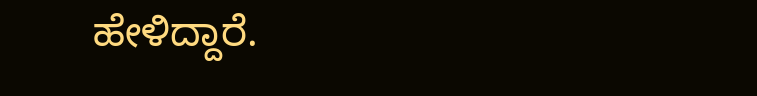ಹೇಳಿದ್ದಾರೆ.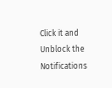Click it and Unblock the Notifications